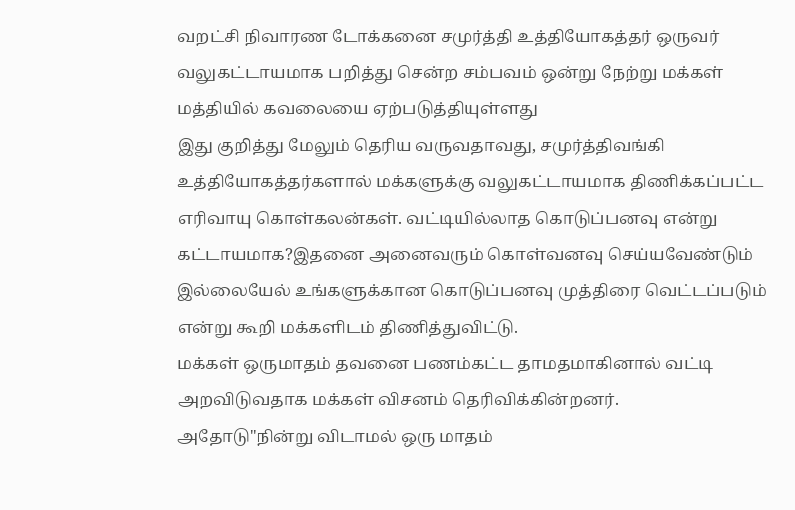வறட்சி நிவாரண டோக்கனை சமுர்த்தி உத்தியோகத்தர் ஒருவர் வலுகட்டாயமாக பறித்து சென்ற சம்பவம் ஒன்று நேற்று மக்கள் மத்தியில் கவலையை ஏற்படுத்தியுள்ளது
இது குறித்து மேலும் தெரிய வருவதாவது, சமுர்த்திவங்கி உத்தியோகத்தர்களால் மக்களுக்கு வலுகட்டாயமாக திணிக்கப்பட்ட எரிவாயு கொள்கலன்கள். வட்டியில்லாத கொடுப்பனவு என்று கட்டாயமாக?இதனை அனைவரும் கொள்வனவு செய்யவேண்டும் இல்லையேல் உங்களுக்கான கொடுப்பனவு முத்திரை வெட்டப்படும் என்று கூறி மக்களிடம் திணித்துவிட்டு.
மக்கள் ஒருமாதம் தவனை பணம்கட்ட தாமதமாகினால் வட்டி அறவிடுவதாக மக்கள் விசனம் தெரிவிக்கின்றனர்.
அதோடு"நின்று விடாமல் ஒரு மாதம்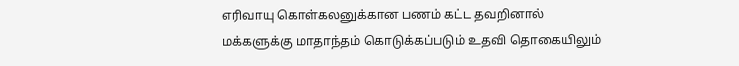எரிவாயு கொள்கலனுக்கான பணம் கட்ட தவறினால் மக்களுக்கு மாதாந்தம் கொடுக்கப்படும் உதவி தொகையிலும்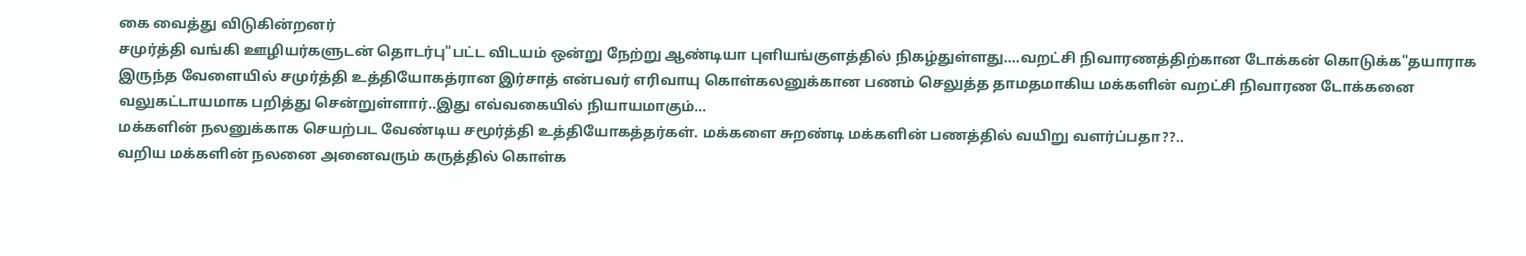கை வைத்து விடுகின்றனர்
சமுர்த்தி வங்கி ஊழியர்களுடன் தொடர்பு"பட்ட விடயம் ஒன்று நேற்று ஆண்டியா புளியங்குளத்தில் நிகழ்துள்ளது....வறட்சி நிவாரணத்திற்கான டோக்கன் கொடுக்க"தயாராக இருந்த வேளையில் சமுர்த்தி உத்தியோகத்ரான இர்சாத் என்பவர் எரிவாயு கொள்கலனுக்கான பணம் செலுத்த தாமதமாகிய மக்களின் வறட்சி நிவாரண டோக்கனை வலுகட்டாயமாக பறித்து சென்றுள்ளார்..இது எவ்வகையில் நியாயமாகும்...
மக்களின் நலனுக்காக செயற்பட வேண்டிய சமூர்த்தி உத்தியோகத்தர்கள். மக்களை சுறண்டி மக்களின் பணத்தில் வயிறு வளர்ப்பதா??..
வறிய மக்களின் நலனை அனைவரும் கருத்தில் கொள்க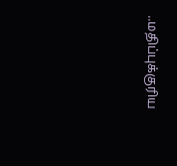..மதிப்புக்குரிய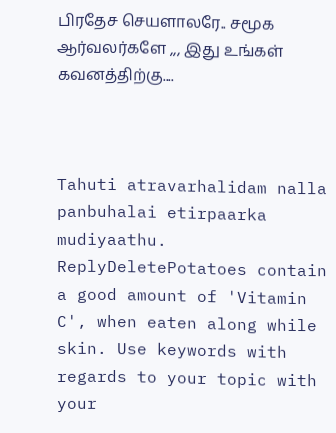பிரதேச செயளாலரே.. சமூக ஆர்வலர்களே ,,, இது உங்கள் கவனத்திற்கு....



Tahuti atravarhalidam nalla panbuhalai etirpaarka mudiyaathu.
ReplyDeletePotatoes contain a good amount of 'Vitamin C', when eaten along while skin. Use keywords with regards to your topic with your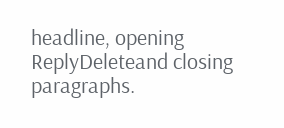headline, opening
ReplyDeleteand closing paragraphs.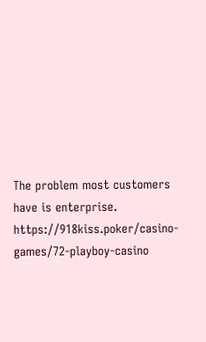The problem most customers have is enterprise. https://918kiss.poker/casino-games/72-playboy-casino